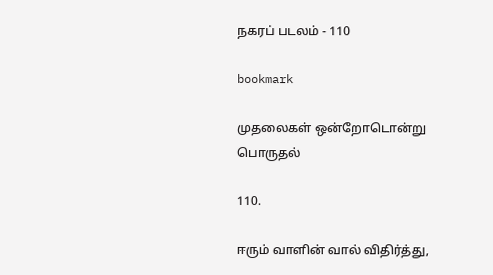நகரப் படலம் - 110

bookmark

முதலைகள் ஒன்றோடொன்று பொருதல்

110.

ஈரும் வாளின் வால் விதிர்த்து,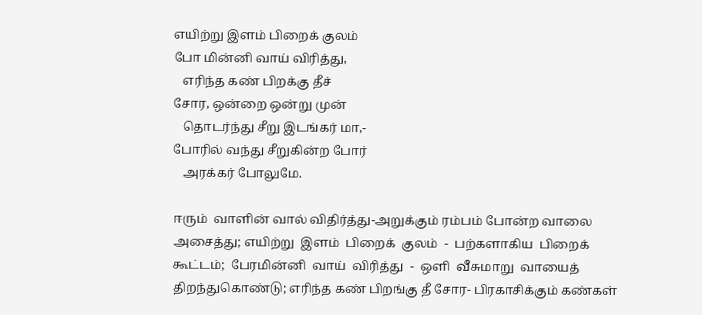எயிற்று இளம் பிறைக் குலம்
போ மின்னி வாய் விரித்து,
   எரிந்த கண் பிறக்கு தீச்
சோர, ஒன்றை ஒன்று முன்
   தொடர்ந்து சீறு இடங்கர் மா,-
போரில் வந்து சீறுகின்ற போர்
   அரக்கர் போலுமே.

ஈரும்  வாளின் வால் விதிர்த்து-அறுக்கும் ரம்பம் போன்ற வாலை
அசைத்து; எயிற்று  இளம்  பிறைக்  குலம்  -  பற்களாகிய  பிறைக்
கூட்டம்;  பேரமின்னி  வாய்  விரித்து  -  ஒளி  வீசுமாறு  வாயைத்
திறந்துகொண்டு; எரிந்த கண் பிறங்கு தீ சோர- பிரகாசிக்கும் கண்கள்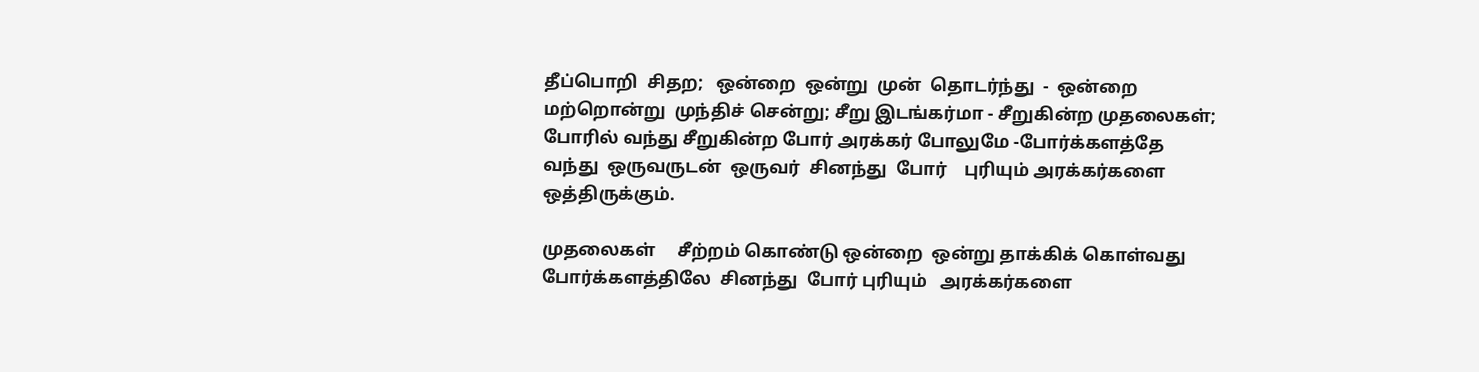தீப்பொறி  சிதற;   ஒன்றை  ஒன்று  முன்  தொடர்ந்து  -  ஒன்றை
மற்றொன்று  முந்திச் சென்று; சீறு இடங்கர்மா - சீறுகின்ற முதலைகள்;
போரில் வந்து சீறுகின்ற போர் அரக்கர் போலுமே -போர்க்களத்தே
வந்து  ஒருவருடன்  ஒருவர்  சினந்து  போர்    புரியும் அரக்கர்களை
ஒத்திருக்கும்.

முதலைகள்     சீற்றம் கொண்டு ஒன்றை  ஒன்று தாக்கிக் கொள்வது
போர்க்களத்திலே  சினந்து  போர் புரியும்   அரக்கர்களை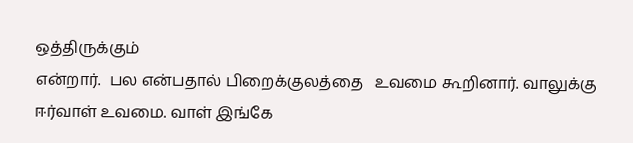ஒத்திருக்கும்
என்றார்.  பல என்பதால் பிறைக்குலத்தை   உவமை கூறினார். வாலுக்கு
ஈர்வாள் உவமை. வாள் இங்கே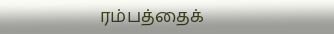ரம்பத்தைக்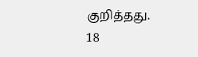குறித்தது.             18